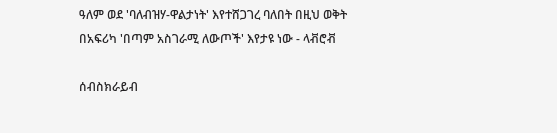ዓለም ወደ 'ባለብዝሃ-ዋልታነት' እየተሸጋገረ ባለበት በዚህ ወቅት በአፍሪካ 'በጣም አስገራሚ ለውጦች' እየታዩ ነው - ላቭሮቭ

ሰብስክራይብ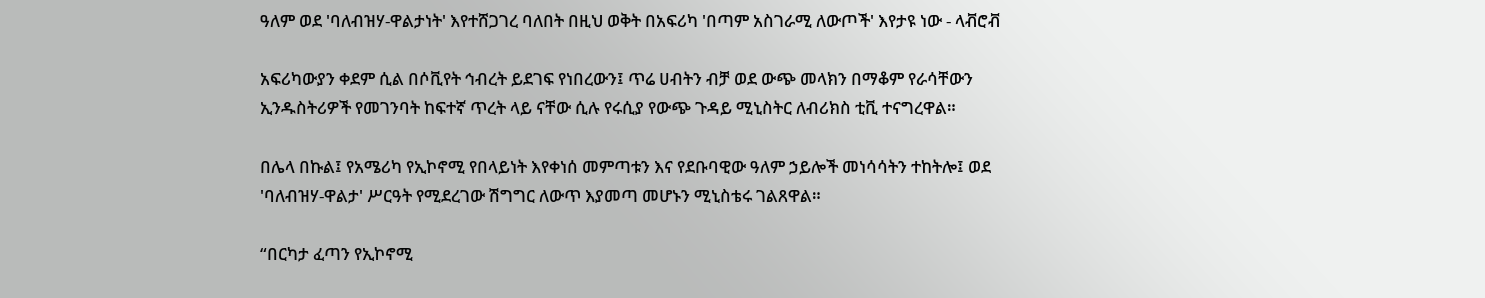ዓለም ወደ 'ባለብዝሃ-ዋልታነት' እየተሸጋገረ ባለበት በዚህ ወቅት በአፍሪካ 'በጣም አስገራሚ ለውጦች' እየታዩ ነው - ላቭሮቭ

አፍሪካውያን ቀደም ሲል በሶቪየት ኅብረት ይደገፍ የነበረውን፤ ጥሬ ሀብትን ብቻ ወደ ውጭ መላክን በማቆም የራሳቸውን ኢንዱስትሪዎች የመገንባት ከፍተኛ ጥረት ላይ ናቸው ሲሉ የሩሲያ የውጭ ጉዳይ ሚኒስትር ለብሪክስ ቲቪ ተናግረዋል።

በሌላ በኩል፤ የአሜሪካ የኢኮኖሚ የበላይነት እየቀነሰ መምጣቱን እና የደቡባዊው ዓለም ኃይሎች መነሳሳትን ተከትሎ፤ ወደ 'ባለብዝሃ-ዋልታ' ሥርዓት የሚደረገው ሽግግር ለውጥ እያመጣ መሆኑን ሚኒስቴሩ ገልጸዋል።

“በርካታ ፈጣን የኢኮኖሚ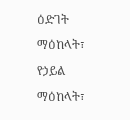ዕድገት ማዕከላት፣ የኃይል ማዕከላት፣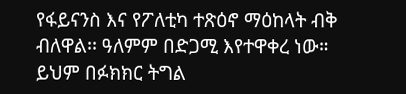የፋይናንስ እና የፖለቲካ ተጽዕኖ ማዕከላት ብቅ ብለዋል፡፡ ዓለምም በድጋሚ እየተዋቀረ ነው። ይህም በፉክክር ትግል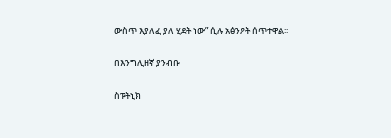ውስጥ እያለፈ ያለ ሂደት ነው” ሲሉ አፅንዖት ሰጥተዋል፡፡

በእንግሊዘኛ ያንብቡ

ስፑትኒክ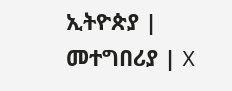ኢትዮጵያ | መተግበሪያ | X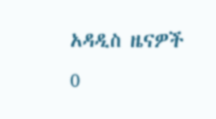አዳዲስ ዜናዎች
0